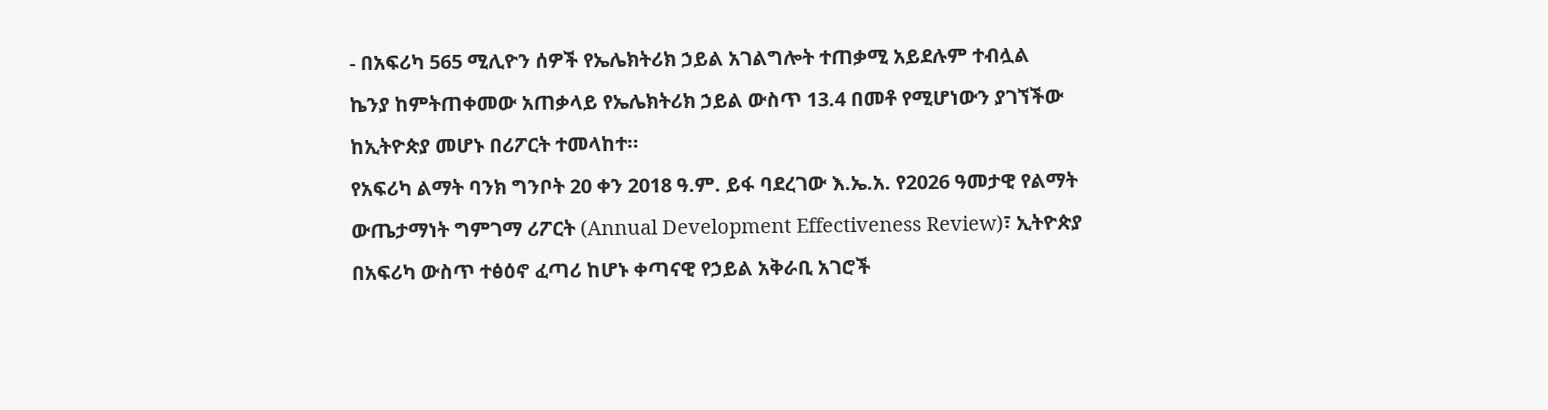- በአፍሪካ 565 ሚሊዮን ሰዎች የኤሌክትሪክ ኃይል አገልግሎት ተጠቃሚ አይደሉም ተብሏል
ኬንያ ከምትጠቀመው አጠቃላይ የኤሌክትሪክ ኃይል ውስጥ 13.4 በመቶ የሚሆነውን ያገኘችው ከኢትዮጵያ መሆኑ በሪፖርት ተመላከተ።
የአፍሪካ ልማት ባንክ ግንቦት 20 ቀን 2018 ዓ.ም. ይፋ ባደረገው እ.ኤ.አ. የ2026 ዓመታዊ የልማት ውጤታማነት ግምገማ ሪፖርት (Annual Development Effectiveness Review)፣ ኢትዮጵያ በአፍሪካ ውስጥ ተፅዕኖ ፈጣሪ ከሆኑ ቀጣናዊ የኃይል አቅራቢ አገሮች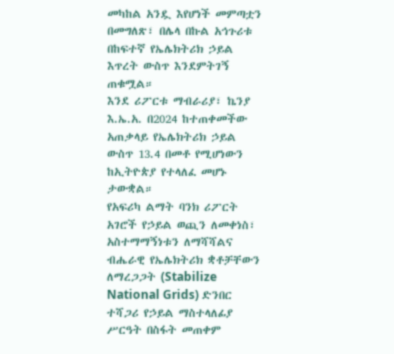መካከል አንዷ እየሆነች መምጣቷን በመግለጽ፣ በሌላ በኩል አኅጉሪቱ በከፍተኛ የኤሌክትሪክ ኃይል እጥረት ውስጥ እንደምትገኝ ጠቁሟል።
እንደ ሪፖርቱ ማብራሪያ፣ ኬንያ እ.ኤ.አ. በ2024 ከተጠቀመችው አጠቃላይ የኤሌክትሪክ ኃይል ውስጥ 13.4 በመቶ የሚሆነውን ከኢትዮጵያ የተላለፈ መሆኑ ታውቋል።
የአፍሪካ ልማት ባንክ ሪፖርት አገሮች የኃይል ወጪን ለመቀነስ፣ አስተማማኝነቱን ለማሻሻልና ብሔራዊ የኤሌክትሪክ ቋቶቻቸውን ለማረጋጋት (Stabilize National Grids) ድንበር ተሻጋሪ የኃይል ማስተላለፊያ ሥርዓት በስፋት መጠቀም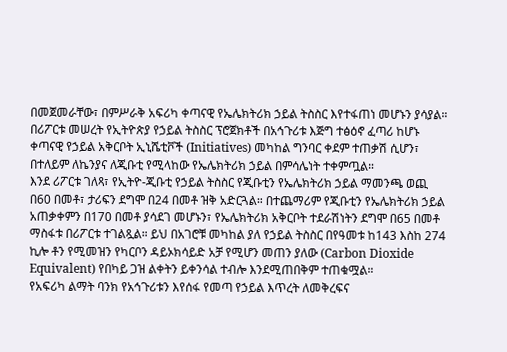በመጀመራቸው፣ በምሥራቅ አፍሪካ ቀጣናዊ የኤሌክትሪክ ኃይል ትስስር እየተፋጠነ መሆኑን ያሳያል።
በሪፖርቱ መሠረት የኢትዮጵያ የኃይል ትስስር ፕሮጀክቶች በአኅጉሪቱ እጅግ ተፅዕኖ ፈጣሪ ከሆኑ ቀጣናዊ የኃይል አቅርቦት ኢኒሼቲቮች (Initiatives) መካከል ግንባር ቀደም ተጠቃሽ ሲሆን፣ በተለይም ለኬንያና ለጂቡቲ የሚላከው የኤሌክትሪክ ኃይል በምሳሌነት ተቀምጧል።
እንደ ሪፖርቱ ገለጻ፣ የኢትዮ-ጂቡቲ የኃይል ትስስር የጂቡቲን የኤሌክትሪክ ኃይል ማመንጫ ወጪ በ60 በመቶ፣ ታሪፍን ደግሞ በ24 በመቶ ዝቅ አድርጓል። በተጨማሪም የጂቡቲን የኤሌክትሪክ ኃይል አጠቃቀምን በ170 በመቶ ያሳደገ መሆኑን፣ የኤሌክትሪክ አቅርቦት ተደራሽነትን ደግሞ በ65 በመቶ ማስፋቱ በሪፖርቱ ተገልጿል። ይህ በአገሮቹ መካከል ያለ የኃይል ትስስር በየዓመቱ ከ143 እስከ 274 ኪሎ ቶን የሚመዝን የካርቦን ዳይኦክሳይድ አቻ የሚሆን መጠን ያለው (Carbon Dioxide Equivalent) የበካይ ጋዝ ልቀትን ይቀንሳል ተብሎ እንደሚጠበቅም ተጠቁሟል።
የአፍሪካ ልማት ባንክ የአኅጉሪቱን እየሰፋ የመጣ የኃይል እጥረት ለመቅረፍና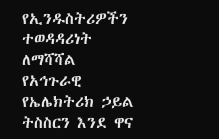የኢንዱስትሪዎችን ተወዳዳሪነት ለማሻሻል የአኅጉራዊ የኤሌክትሪክ ኃይል ትስስርን እንደ ዋና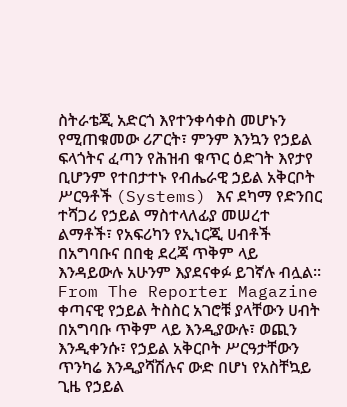ስትራቴጂ አድርጎ እየተንቀሳቀስ መሆኑን የሚጠቁመው ሪፖርት፣ ምንም እንኳን የኃይል ፍላጎትና ፈጣን የሕዝብ ቁጥር ዕድገት እየታየ ቢሆንም የተበታተኑ የብሔራዊ ኃይል አቅርቦት ሥርዓቶች (Systems) እና ደካማ የድንበር ተሻጋሪ የኃይል ማስተላለፊያ መሠረተ ልማቶች፣ የአፍሪካን የኢነርጂ ሀብቶች በአግባቡና በበቂ ደረጃ ጥቅም ላይ እንዳይውሉ አሁንም እያደናቀፉ ይገኛሉ ብሏል።
From The Reporter Magazine
ቀጣናዊ የኃይል ትስስር አገሮቹ ያላቸውን ሀብት በአግባቡ ጥቅም ላይ እንዲያውሉ፣ ወጪን እንዲቀንሱ፣ የኃይል አቅርቦት ሥርዓታቸውን ጥንካሬ እንዲያሻሽሉና ውድ በሆነ የአስቸኳይ ጊዜ የኃይል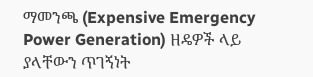ማመንጫ (Expensive Emergency Power Generation) ዘዴዎች ላይ ያላቸውን ጥገኝነት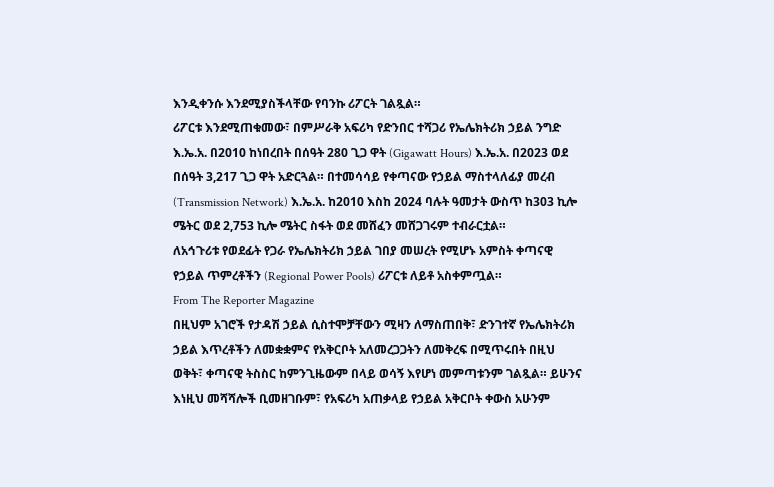እንዲቀንሱ እንደሚያስችላቸው የባንኩ ሪፖርት ገልጿል።
ሪፖርቱ እንደሚጠቁመው፣ በምሥራቅ አፍሪካ የድንበር ተሻጋሪ የኤሌክትሪክ ኃይል ንግድ እ.ኤ.አ. በ2010 ከነበረበት በሰዓት 280 ጊጋ ዋት (Gigawatt Hours) እ.ኤ.አ. በ2023 ወደ በሰዓት 3,217 ጊጋ ዋት አድርጓል። በተመሳሳይ የቀጣናው የኃይል ማስተላለፊያ መረብ (Transmission Network) እ.ኤ.አ. ከ2010 እስከ 2024 ባሉት ዓመታት ውስጥ ከ303 ኪሎ ሜትር ወደ 2,753 ኪሎ ሜትር ስፋት ወደ መሸፈን መሸጋገሩም ተብራርቷል።
ለአኅጉሪቱ የወደፊት የጋራ የኤሌክትሪክ ኃይል ገበያ መሠረት የሚሆኑ አምስት ቀጣናዊ የኃይል ጥምረቶችን (Regional Power Pools) ሪፖርቱ ለይቶ አስቀምጧል።
From The Reporter Magazine
በዚህም አገሮች የታዳሽ ኃይል ሲስተሞቻቸውን ሚዛን ለማስጠበቅ፣ ድንገተኛ የኤሌክትሪክ ኃይል እጥረቶችን ለመቋቋምና የአቅርቦት አለመረጋጋትን ለመቅረፍ በሚጥሩበት በዚህ ወቅት፣ ቀጣናዊ ትስስር ከምንጊዜውም በላይ ወሳኝ እየሆነ መምጣቱንም ገልጿል። ይሁንና እነዚህ መሻሻሎች ቢመዘገቡም፣ የአፍሪካ አጠቃላይ የኃይል አቅርቦት ቀውስ አሁንም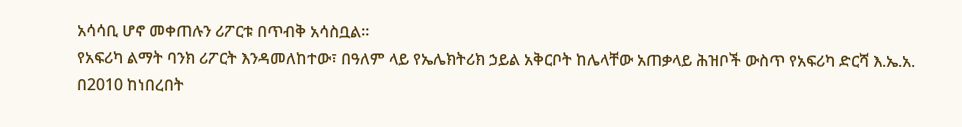አሳሳቢ ሆኖ መቀጠሉን ሪፖርቱ በጥብቅ አሳስቧል።
የአፍሪካ ልማት ባንክ ሪፖርት እንዳመለከተው፣ በዓለም ላይ የኤሌክትሪክ ኃይል አቅርቦት ከሌላቸው አጠቃላይ ሕዝቦች ውስጥ የአፍሪካ ድርሻ እ.ኤ.አ. በ2010 ከነበረበት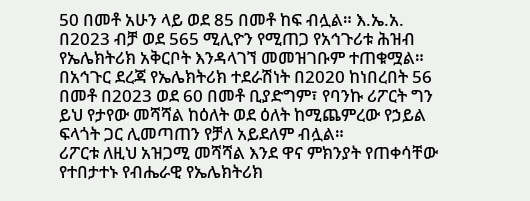50 በመቶ አሁን ላይ ወደ 85 በመቶ ከፍ ብሏል። እ.ኤ.አ. በ2023 ብቻ ወደ 565 ሚሊዮን የሚጠጋ የአኅጉሪቱ ሕዝብ የኤሌክትሪክ አቅርቦት እንዳላገኘ መመዝገቡም ተጠቁሟል። በአኅጉር ደረጃ የኤሌክትሪክ ተደራሽነት በ2020 ከነበረበት 56 በመቶ በ2023 ወደ 60 በመቶ ቢያድግም፣ የባንኩ ሪፖርት ግን ይህ የታየው መሻሻል ከዕለት ወደ ዕለት ከሚጨምረው የኃይል ፍላጎት ጋር ሊመጣጠን የቻለ አይደለም ብሏል።
ሪፖርቱ ለዚህ አዝጋሚ መሻሻል እንደ ዋና ምክንያት የጠቀሳቸው የተበታተኑ የብሔራዊ የኤሌክትሪክ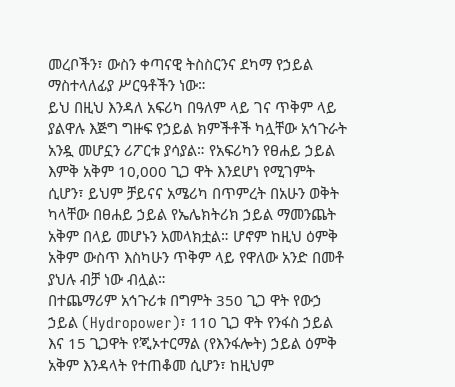መረቦችን፣ ውስን ቀጣናዊ ትስስርንና ደካማ የኃይል ማስተላለፊያ ሥርዓቶችን ነው።
ይህ በዚህ እንዳለ አፍሪካ በዓለም ላይ ገና ጥቅም ላይ ያልዋሉ እጅግ ግዙፍ የኃይል ክምችቶች ካሏቸው አኅጉራት አንዷ መሆኗን ሪፖርቱ ያሳያል። የአፍሪካን የፀሐይ ኃይል እምቅ አቅም 10,000 ጊጋ ዋት እንደሆነ የሚገምት ሲሆን፣ ይህም ቻይናና አሜሪካ በጥምረት በአሁን ወቅት ካላቸው በፀሐይ ኃይል የኤሌክትሪክ ኃይል ማመንጨት አቅም በላይ መሆኑን አመላክቷል። ሆኖም ከዚህ ዕምቅ አቅም ውስጥ እስካሁን ጥቅም ላይ የዋለው አንድ በመቶ ያህሉ ብቻ ነው ብሏል።
በተጨማሪም አኅጉሪቱ በግምት 350 ጊጋ ዋት የውኃ ኃይል (Hydropower)፣ 110 ጊጋ ዋት የንፋስ ኃይል እና 15 ጊጋዋት የጂኦተርማል (የእንፋሎት) ኃይል ዕምቅ አቅም እንዳላት የተጠቆመ ሲሆን፣ ከዚህም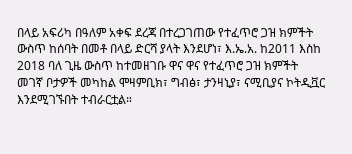በላይ አፍሪካ በዓለም አቀፍ ደረጃ በተረጋገጠው የተፈጥሮ ጋዝ ክምችት ውስጥ ከሰባት በመቶ በላይ ድርሻ ያላት እንደሆነ፣ እ.ኤ.አ. ከ2011 እስከ 2018 ባለ ጊዜ ውስጥ ከተመዘገቡ ዋና ዋና የተፈጥሮ ጋዝ ክምችት መገኛ ቦታዎች መካከል ሞዛምቢክ፣ ግብፅ፣ ታንዛኒያ፣ ናሚቢያና ኮትዲቯር እንደሚገኙበት ተብራርቷል።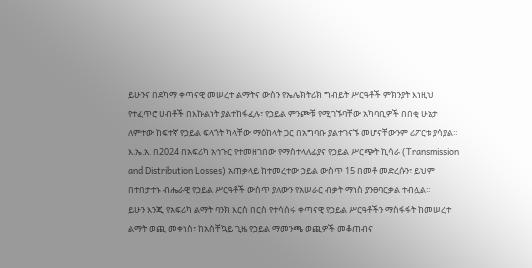ይሁንና በደካማ ቀጣናዊ መሠረተ ልማትና ውስን የኤሌክትሪክ ግብይት ሥርዓቶች ምክንያት እነዚህ የተፈጥሮ ሀብቶች በእኩልነት ያልተከፋፈሉ፣ የኃይል ምንጮቹ የሚገኙባቸው አካባቢዎች በበቂ ሁኔታ ለምተው ከፍተኛ የኃይል ፍላጎት ካላቸው ማዕከላት ጋር በአግባቡ ያልተገናኙ መሆናቸውንም ሪፖርቱ ያሳያል።
እ.ኤ.አ. በ2024 በአፍሪካ አኅጉር የተመዘገበው የማስተላለፊያና የኃይል ሥርጭት ኪሳራ (Transmission and Distribution Losses) አጠቃላይ ከተመረተው ኃይል ውስጥ 15 በመቶ መድረሱን፣ ይህም በተበታተኑ ብሔራዊ የኃይል ሥርዓቶች ውስጥ ያለውን የአሠራር ብቃት ማነስ ያንፀባርቃል ተብሏል።
ይሁን እንጂ የአፍሪካ ልማት ባንክ እርስ በርስ የተሳሰሩ ቀጣናዊ የኃይል ሥርዓቶችን ማስፋፋት ከመሠረተ ልማት ወጪ መቀነስ፣ ከአስቸኳይ ጊዜ የኃይል ማመንጫ ወጪዎች መቆጠብና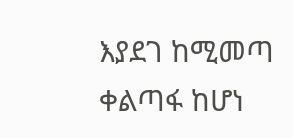እያደገ ከሚመጣ ቀልጣፋ ከሆነ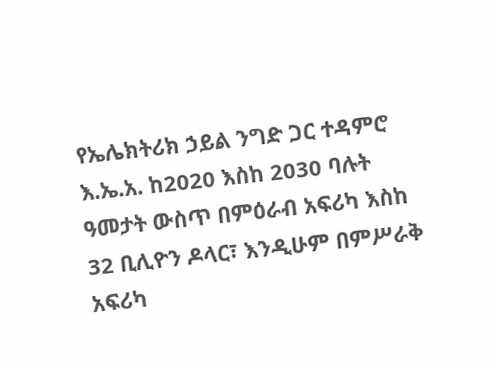የኤሌክትሪክ ኃይል ንግድ ጋር ተዳምሮ እ.ኤ.አ. ከ2020 እስከ 2030 ባሉት ዓመታት ውስጥ በምዕራብ አፍሪካ እስከ 32 ቢሊዮን ዶላር፣ እንዲሁም በምሥራቅ አፍሪካ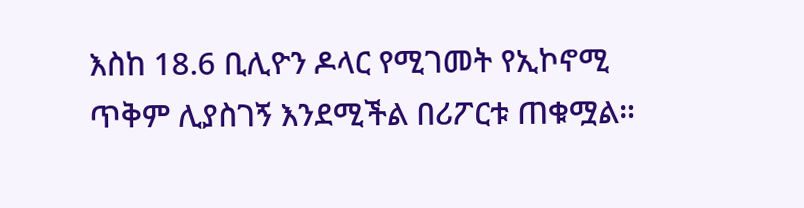እስከ 18.6 ቢሊዮን ዶላር የሚገመት የኢኮኖሚ ጥቅም ሊያስገኝ እንደሚችል በሪፖርቱ ጠቁሟል።